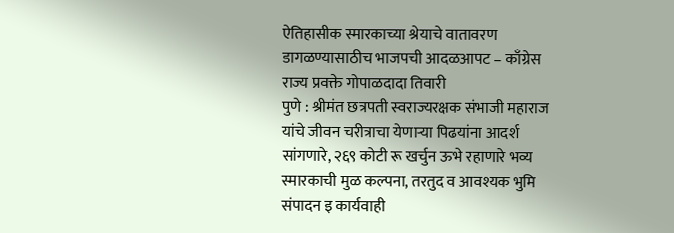ऐतिहासीक स्मारकाच्या श्रेयाचे वातावरण डागळण्यासाठीच भाजपची आदळआपट – काँग्रेस राज्य प्रवक्ते गोपाळदादा तिवारी
पुणे : श्रीमंत छत्रपती स्वराज्यरक्षक संभाजी महाराज यांचे जीवन चरीत्राचा येणाऱ्या पिढयांना आदर्श सांगणारे, २६९ कोटी रू खर्चुन ऊभे रहाणारे भव्य स्मारकाची मुळ कल्पना, तरतुद व आवश्यक भुमि संपादन इ कार्यवाही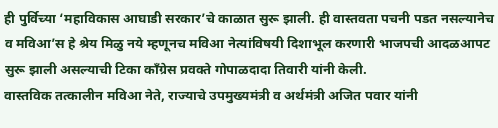ही पुर्विच्या ‘महाविकास आघाडी सरकार’चे काळात सुरू झाली. ही वास्तवता पचनी पडत नसल्यानेच व मविआ’स हे श्रेय मिळु नये म्हणूनच मविआ नेत्यांविषयी दिशाभूल करणारी भाजपची आदळआपट सुरू झाली असल्याची टिका काँग्रेस प्रवक्ते गोपाळदादा तिवारी यांनी केली.
वास्तविक तत्कालीन मविआ नेते, राज्याचे उपमुख्यमंत्री व अर्थमंत्री अजित पवार यांनी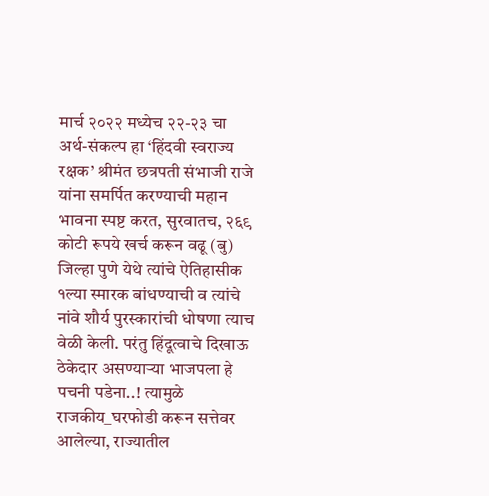मार्च २०२२ मध्येच २२-२३ चा अर्थ-संकल्प हा ‘हिंदवी स्वराज्य रक्षक’ श्रीमंत छत्रपती संभाजी राजे यांना समर्पित करण्याची महान भावना स्पष्ट करत, सुरवातच, २६९ कोटी रूपये खर्च करून वढू (बु) जिल्हा पुणे येथे त्यांचे ऐतिहासीक १ल्या स्मारक बांधण्याची व त्यांचे नांवे शौर्य पुरस्कारांची धोषणा त्याच वेळी केली. परंतु हिंदूत्वाचे दिखाऊ ठेकेदार असण्याऱ्या भाजपला हे पचनी पडेना..! त्यामुळे राजकीय_घरफोडी करून सत्तेवर आलेल्या, राज्यातील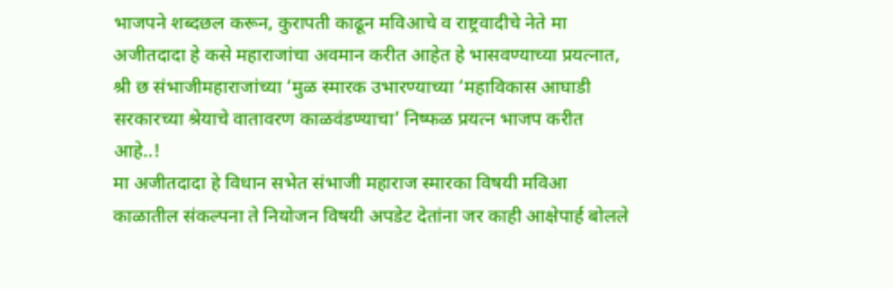भाजपने शब्दछल करून, कुरापती काढून मविआचे व राष्ट्रवादीचे नेते मा अजीतदादा हे कसे महाराजांचा अवमान करीत आहेत हे भासवण्याच्या प्रयत्नात, श्री छ संभाजीमहाराजांच्या ‘मुळ स्मारक उभारण्याच्या ‘महाविकास आघाडी सरकारच्या श्रेयाचे वातावरण काळवंडण्याचा’ निष्फळ प्रयत्न भाजप करीत आहे..!
मा अजीतदादा हे विधान सभेत संभाजी महाराज स्मारका विषयी मविआ काळातील संकल्पना ते नियोजन विषयी अपडेट देतांना जर काही आक्षेपार्ह बोलले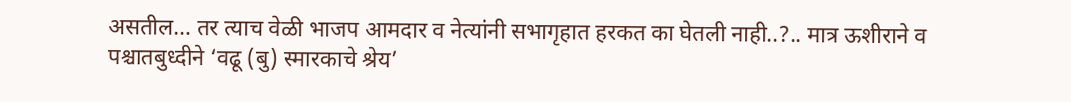असतील… तर त्याच वेळी भाजप आमदार व नेत्यांनी सभागृहात हरकत का घेतली नाही..?.. मात्र ऊशीराने व पश्चातबुध्दीने ‘वढू (बु) स्मारकाचे श्रेय’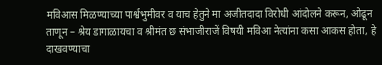मविआस मिळण्याच्या पार्श्वभुमीवर व याच हेतुने मा अजीतदादा विरोधी आंदोलने करून, ओढून ताणून – श्रेय डागाळायचा व श्रीमंत छ संभाजीराजें विषयी मविआ नेत्यांना कसा आकस होता, हे दाखवण्याचा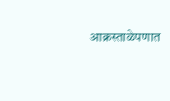आक्रस्ताळेपणात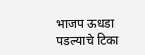भाजप ऊधडा पडल्याचे टिका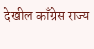देखील काँग्रेस राज्य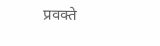प्रवक्ते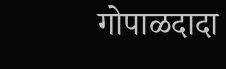गोपाळदादा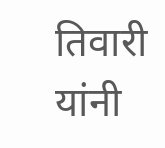तिवारी यांनी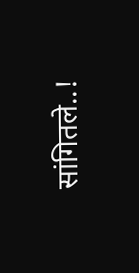सांगितले..!